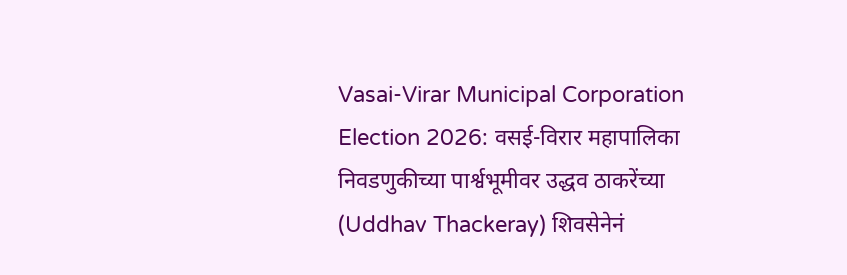Vasai-Virar Municipal Corporation Election 2026: वसई-विरार महापालिका निवडणुकीच्या पार्श्वभूमीवर उद्धव ठाकरेंच्या (Uddhav Thackeray) शिवसेनेनं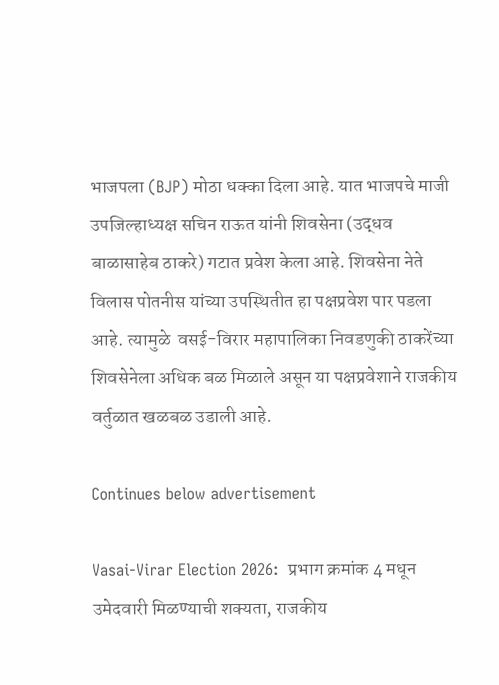भाजपला (BJP) मोठा धक्का दिला आहे. यात भाजपचे माजी उपजिल्हाध्यक्ष सचिन राऊत यांनी शिवसेना (उद्धव बाळासाहेब ठाकरे) गटात प्रवेश केला आहे. शिवसेना नेते विलास पोतनीस यांच्या उपस्थितीत हा पक्षप्रवेश पार पडला आहे. त्यामुळे  वसई-विरार महापालिका निवडणुकी ठाकरेंच्या शिवसेनेला अधिक बळ मिळाले असून या पक्षप्रवेशाने राजकीय वर्तुळात खळबळ उडाली आहे.

Continues below advertisement

Vasai-Virar Election 2026:  प्रभाग क्रमांक 4 मधून उमेदवारी मिळण्याची शक्यता, राजकीय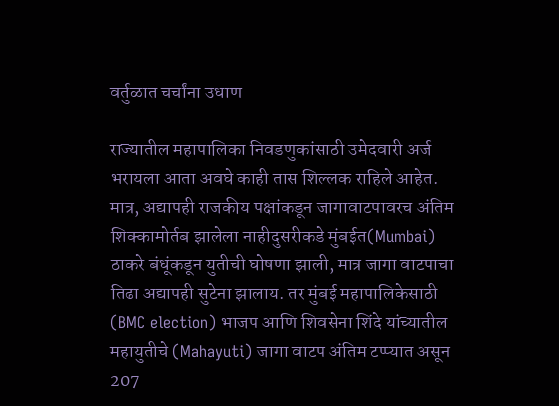वर्तुळात चर्चांना उधाण

राज्यातील महापालिका निवडणुकांसाठी उमेदवारी अर्ज भरायला आता अवघे काही तास शिल्लक राहिले आहेत. मात्र, अद्यापही राजकीय पक्षांकडून जागावाटपावरच अंतिम शिक्कामोर्तब झालेला नाहीदुसरीकडे मुंबईत(Mumbai) ठाकरे बंधूंकडून युतीची घोषणा झाली, मात्र जागा वाटपाचा तिढा अद्यापही सुटेना झालाय. तर मुंबई महापालिकेसाठी (BMC election) भाजप आणि शिवसेना शिंदे यांच्यातील महायुतीचे (Mahayuti) जागा वाटप अंतिम टप्प्यात असून 207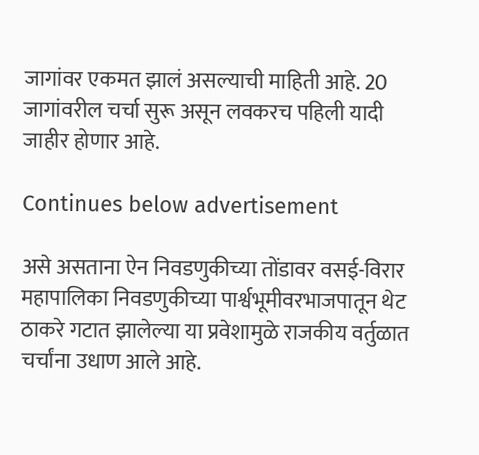जागांवर एकमत झालं असल्याची माहिती आहे. 20 जागांवरील चर्चा सुरू असून लवकरच पहिली यादी जाहीर होणार आहे.

Continues below advertisement

असे असताना ऐन निवडणुकीच्या तोंडावर वसई-विरार महापालिका निवडणुकीच्या पार्श्वभूमीवरभाजपातून थेट ठाकरे गटात झालेल्या या प्रवेशामुळे राजकीय वर्तुळात चर्चांना उधाण आले आहे.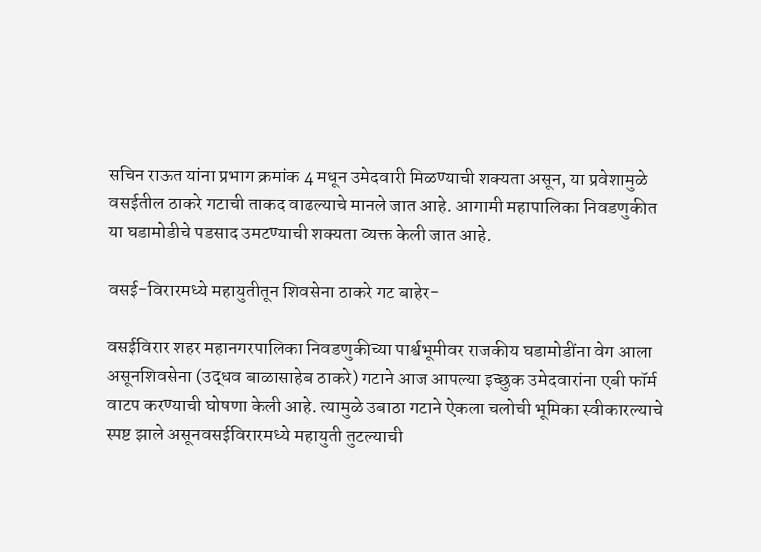सचिन राऊत यांना प्रभाग क्रमांक 4 मधून उमेदवारी मिळण्याची शक्यता असून, या प्रवेशामुळे वसईतील ठाकरे गटाची ताकद वाढल्याचे मानले जात आहे. आगामी महापालिका निवडणुकीत या घडामोडीचे पडसाद उमटण्याची शक्यता व्यक्त केली जात आहे.

वसई-विरारमध्ये महायुतीतून शिवसेना ठाकरे गट बाहेर-

वसईविरार शहर महानगरपालिका निवडणुकीच्या पार्श्वभूमीवर राजकीय घडामोडींना वेग आला असूनशिवसेना (उद्धव बाळासाहेब ठाकरे) गटाने आज आपल्या इच्छुक उमेदवारांना एबी फॉर्म वाटप करण्याची घोषणा केली आहे. त्यामुळे उबाठा गटाने ऐकला चलोची भूमिका स्वीकारल्याचे स्पष्ट झाले असूनवसईविरारमध्ये महायुती तुटल्याची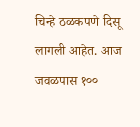चिन्हे ठळकपणे दिसू लागली आहेत. आज जवळपास १००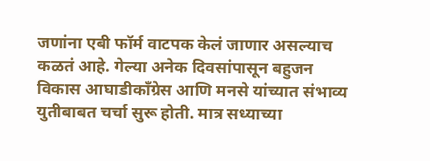जणांना एबी फॉर्म वाटपक केलं जाणार असल्याच कळतं आहे. गेल्या अनेक दिवसांपासून बहुजन विकास आघाडीकाँग्रेस आणि मनसे यांच्यात संभाव्य युतीबाबत चर्चा सुरू होती. मात्र सध्याच्या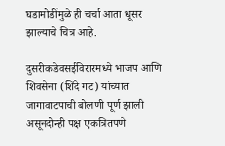घडामोडींमुळे ही चर्चा आता धूसर झाल्याचे चित्र आहे.

दुसरीकडेवसईविरारमध्ये भाजप आणि शिवसेना (शिंदे गट) यांच्यात जागावाटपाची बोलणी पूर्ण झाली असूनदोन्ही पक्ष एकत्रितपणे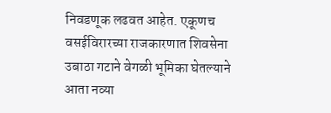निवडणूक लढवत आहेत. एकूणच वसईविरारच्या राजकारणात शिवसेना उबाठा गटाने वेगळी भूमिका घेतल्याने आता नव्या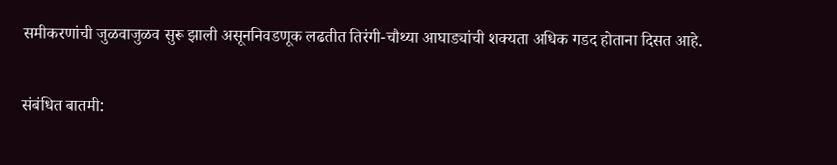समीकरणांची जुळवाजुळव सुरू झाली असूननिवडणूक लढतीत तिरंगी-चौथ्या आघाड्यांची शक्यता अधिक गडद होताना दिसत आहे.

संबंधित बातमी: